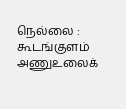நெல்லை : கூடங்குளம் அணுஉலைக்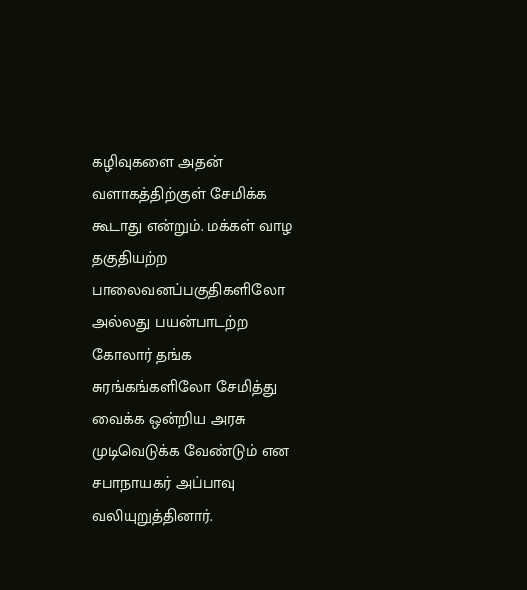கழிவுகளை அதன் வளாகத்திற்குள் சேமிக்க கூடாது என்றும். மக்கள் வாழ தகுதியற்ற பாலைவனப்பகுதிகளிலோ அல்லது பயன்பாடற்ற கோலார் தங்க சுரங்கங்களிலோ சேமித்து வைக்க ஒன்றிய அரசு முடிவெடுக்க வேண்டும் என சபாநாயகர் அப்பாவு வலியுறுத்தினார்.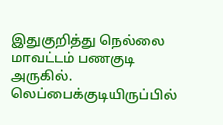இதுகுறித்து நெல்லை மாவட்டம் பணகுடி அருகில். லெப்பைக்குடியிருப்பில்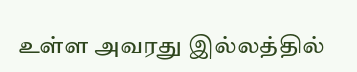உள்ள அவரது இல்லத்தில்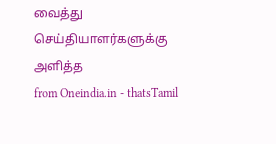வைத்து செய்தியாளர்களுக்கு அளித்த
from Oneindia.in - thatsTamil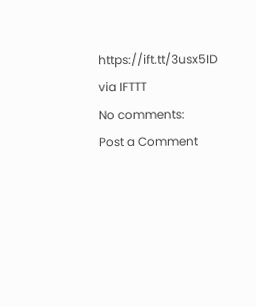https://ift.tt/3usx5ID
via IFTTT
No comments:
Post a Comment